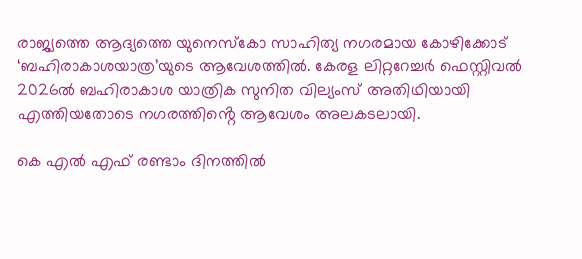രാജ്യത്തെ ആദ്യത്തെ യുനെസ്കോ സാഹിത്യ നഗരമായ കോഴിക്കോട് ‘ബഹിരാകാശയാത്ര’യുടെ ആവേശത്തിൽ. കേരള ലിറ്ററേച്ചർ ഫെസ്റ്റിവൽ 2026ൽ ബഹിരാകാശ യാത്രിക സുനിത വില്യംസ് അതിഥിയായി എത്തിയതോടെ നഗരത്തിൻ്റെ ആവേശം അലകടലായി.

കെ എൽ എഫ് രണ്ടാം ദിനത്തിൽ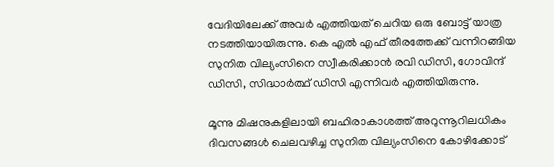വേദിയിലേക്ക് അവർ എത്തിയത് ചെറിയ ഒരു ബോട്ട് യാത്ര നടത്തിയായിരുന്നു. കെ എൽ എഫ് തീരത്തേക്ക് വന്നിറങ്ങിയ സുനിത വില്യംസിനെ സ്വീകരിക്കാൻ രവി ഡിസി, ഗോവിന്ദ് ഡിസി, സിദ്ധാർത്ഥ് ഡിസി എന്നിവർ എത്തിയിരുന്നു.

മൂന്നു മിഷനുകളിലായി ബഹിരാകാശത്ത് അറുന്നൂറിലധികം ദിവസങ്ങൾ ചെലവഴിച്ച സുനിത വില്യംസിനെ കോഴിക്കോട്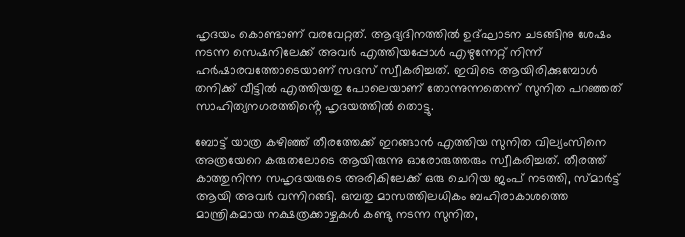ഹൃദയം കൊണ്ടാണ് വരവേറ്റത്. ആദ്യദിനത്തിൽ ഉദ്ഘാടന ചടങ്ങിനു ശേഷം നടന്ന സെഷനിലേക്ക് അവർ എത്തിയപ്പോൾ എഴുന്നേറ്റ് നിന്ന് ഹർഷാരവത്തോടെയാണ് സദസ് സ്വീകരിച്ചത്. ഇവിടെ ആയിരിക്കുമ്പോൾ തനിക്ക് വീട്ടിൽ എത്തിയതു പോലെയാണ് തോന്നുന്നതെന്ന് സുനിത പറഞ്ഞത് സാഹിത്യനഗരത്തിൻ്റെ ഹൃദയത്തിൽ തൊട്ടു.

ബോട്ട് യാത്ര കഴിഞ്ഞ് തീരത്തേക്ക് ഇറങ്ങാൻ എത്തിയ സുനിത വില്യംസിനെ അത്രയേറെ കരുതലോടെ ആയിരുന്നു ഓരോരുത്തരും സ്വീകരിച്ചത്. തീരത്ത് കാത്തുനിന്ന സഹൃദയരുടെ അരികിലേക്ക് ഒരു ചെറിയ ജംപ് നടത്തി, സ്മാർട്ട് ആയി അവർ വന്നിറങ്ങി. ഒമ്പതു മാസത്തിലധികം ബഹിരാകാശത്തെ മാന്ത്രികമായ നക്ഷത്രക്കാഴ്ചകൾ കണ്ടു നടന്ന സുനിത,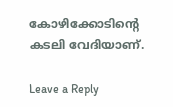കോഴിക്കോടിൻ്റെ കടലി വേദിയാണ്.

Leave a Reply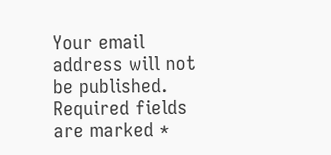Your email address will not be published. Required fields are marked *